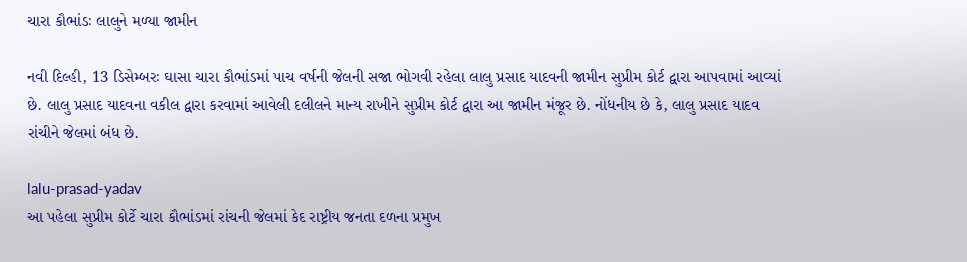ચારા કૌભાંડઃ લાલુને મળ્યા જામીન

નવી દિલ્હી, 13 ડિસેમ્બરઃ ઘાસા ચારા કૌભાંડમાં પાચ વર્ષની જેલની સજા ભોગવી રહેલા લાલુ પ્રસાદ યાદવની જામીન સુપ્રીમ કોર્ટ દ્વારા આપવામાં આવ્યાં છે. લાલુ પ્રસાદ યાદવના વકીલ દ્વારા કરવામાં આવેલી દલીલને માન્ય રાખીને સુપ્રીમ કોર્ટ દ્વારા આ જામીન મંજૂર છે. નોંધનીય છે કે, લાલુ પ્રસાદ યાદવ રાંચીને જેલમાં બંધ છે.

lalu-prasad-yadav
આ પહેલા સુપ્રીમ કોર્ટે ચારા કૌભાંડમાં રાંચની જેલમાં કેદ રાષ્ટ્રીય જનતા દળના પ્રમુખ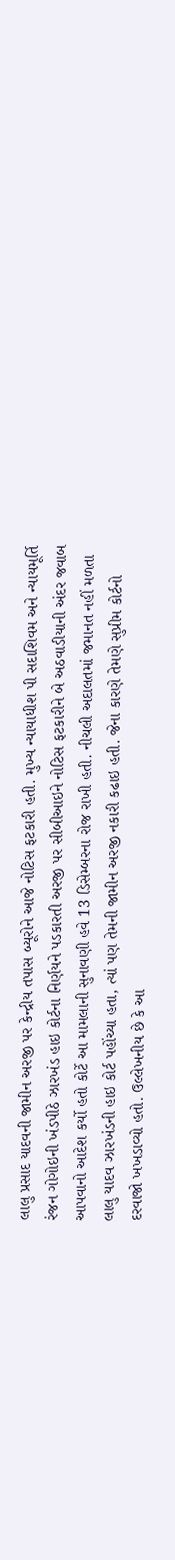લાલુ પ્રસાદ યાદવની જામીન અરજી પર કેન્દ્રીય તપાસ બ્યૂરોને આજે નોટિસ ફટકારી હતી. મુખ્ય ન્યાયાધીશ પી સદાશિવમ અને ન્યાયમૂર્તિ રંજન ગોગોઇની ખંડપીઠે ઝારખંડ હાઇ કોર્ટના નિર્ણયને પડકારતી અરજી પર સીબીઆઇને નોટિસ ફટકારીને બે અઠવાડીયાની અંદર જવાબ આપવાનો આદેશ કર્યો હતો કોર્ટે આ મામલાની સુનાવણી હવે 13 ડિસેમ્બરના રોજ રાખી હતી. નીચલી અદાલતમાં જમાનત નહીં મળતા લાલુ યાદવ ઝારખંડની હાઇ કોર્ટ પહોંચ્યા હતા, ત્યાં પણ તેમની જામીન અરજી નકારી કઢાઇ હતી. જેના કારણે તેમણે સુપ્રીમ કોર્ટનો દરવાજો ખખડાવ્યો હતો. ઉલ્લેખનીય છે કે આ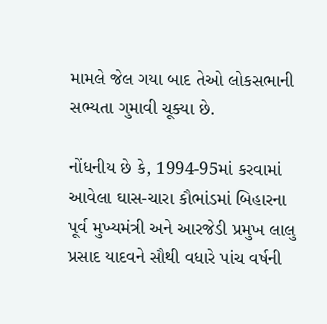મામલે જેલ ગયા બાદ તેઓ લોકસભાની સભ્યતા ગુમાવી ચૂક્યા છે.

નોંધનીય છે કે, 1994-95માં કરવામાં આવેલા ઘાસ-ચારા કૌભાંડમાં બિહારના પૂર્વ મુખ્યમંત્રી અને આરજેડી પ્રમુખ લાલુ પ્રસાદ યાદવને સૌથી વધારે પાંચ વર્ષની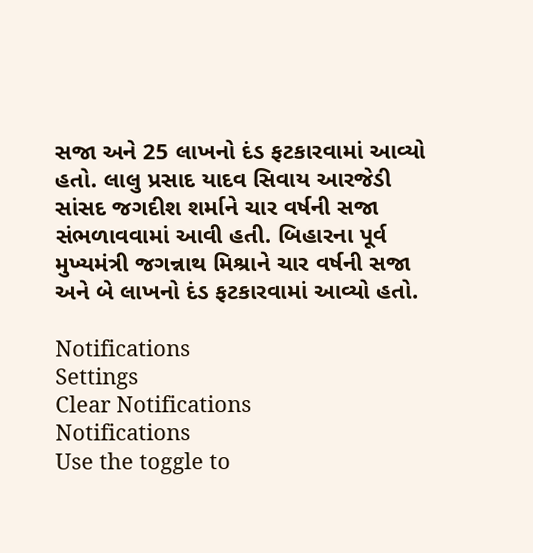સજા અને 25 લાખનો દંડ ફટકારવામાં આવ્યો હતો. લાલુ પ્રસાદ યાદવ સિવાય આરજેડી સાંસદ જગદીશ શર્માને ચાર વર્ષની સજા સંભળાવવામાં આવી હતી. બિહારના પૂર્વ મુખ્યમંત્રી જગન્નાથ મિશ્રાને ચાર વર્ષની સજા અને બે લાખનો દંડ ફટકારવામાં આવ્યો હતો.

Notifications
Settings
Clear Notifications
Notifications
Use the toggle to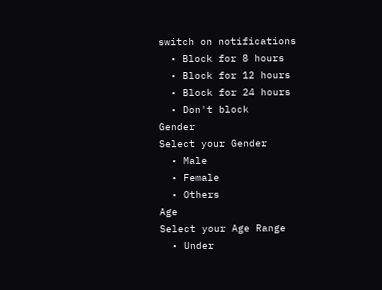switch on notifications
  • Block for 8 hours
  • Block for 12 hours
  • Block for 24 hours
  • Don't block
Gender
Select your Gender
  • Male
  • Female
  • Others
Age
Select your Age Range
  • Under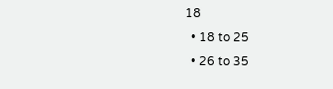18
  • 18 to 25
  • 26 to 35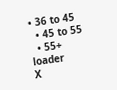• 36 to 45
  • 45 to 55
  • 55+
loader
X